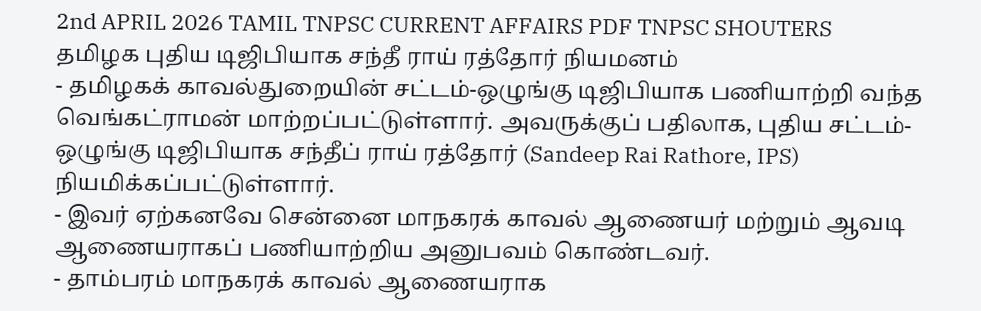2nd APRIL 2026 TAMIL TNPSC CURRENT AFFAIRS PDF TNPSC SHOUTERS
தமிழக புதிய டிஜிபியாக சந்தீ ராய் ரத்தோர் நியமனம்
- தமிழகக் காவல்துறையின் சட்டம்-ஒழுங்கு டிஜிபியாக பணியாற்றி வந்த வெங்கட்ராமன் மாற்றப்பட்டுள்ளார். அவருக்குப் பதிலாக, புதிய சட்டம்-ஒழுங்கு டிஜிபியாக சந்தீப் ராய் ரத்தோர் (Sandeep Rai Rathore, IPS) நியமிக்கப்பட்டுள்ளார்.
- இவர் ஏற்கனவே சென்னை மாநகரக் காவல் ஆணையர் மற்றும் ஆவடி ஆணையராகப் பணியாற்றிய அனுபவம் கொண்டவர்.
- தாம்பரம் மாநகரக் காவல் ஆணையராக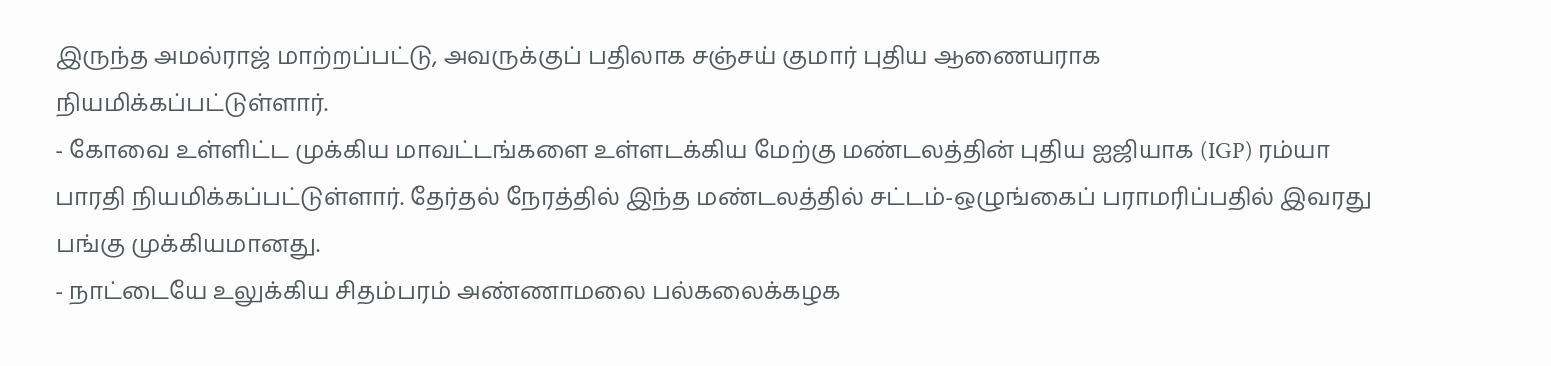இருந்த அமல்ராஜ் மாற்றப்பட்டு, அவருக்குப் பதிலாக சஞ்சய் குமார் புதிய ஆணையராக நியமிக்கப்பட்டுள்ளார்.
- கோவை உள்ளிட்ட முக்கிய மாவட்டங்களை உள்ளடக்கிய மேற்கு மண்டலத்தின் புதிய ஐஜியாக (IGP) ரம்யா பாரதி நியமிக்கப்பட்டுள்ளார். தேர்தல் நேரத்தில் இந்த மண்டலத்தில் சட்டம்-ஒழுங்கைப் பராமரிப்பதில் இவரது பங்கு முக்கியமானது.
- நாட்டையே உலுக்கிய சிதம்பரம் அண்ணாமலை பல்கலைக்கழக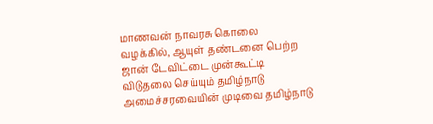மாணவன் நாவரசு கொலை வழக்கில், ஆயுள் தண்டனை பெற்ற ஜான் டேவிட்டை முன்கூட்டி விடுதலை செய்யும் தமிழ்நாடு அமைச்சரவையின் முடிவை தமிழ்நாடு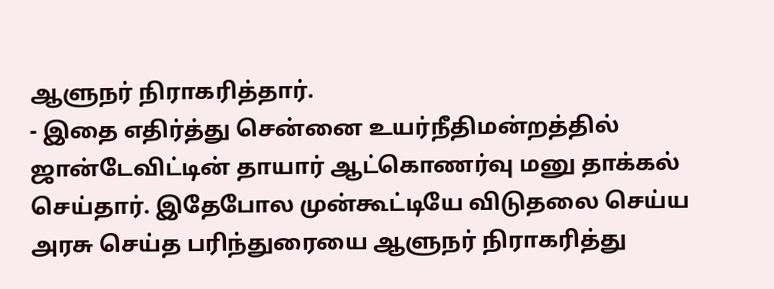ஆளுநர் நிராகரித்தார்.
- இதை எதிர்த்து சென்னை உயர்நீதிமன்றத்தில் ஜான்டேவிட்டின் தாயார் ஆட்கொணர்வு மனு தாக்கல் செய்தார். இதேபோல முன்கூட்டியே விடுதலை செய்ய அரசு செய்த பரிந்துரையை ஆளுநர் நிராகரித்து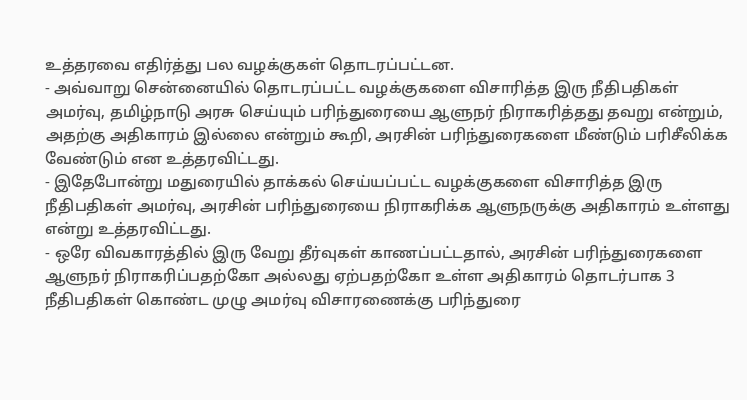உத்தரவை எதிர்த்து பல வழக்குகள் தொடரப்பட்டன.
- அவ்வாறு சென்னையில் தொடரப்பட்ட வழக்குகளை விசாரித்த இரு நீதிபதிகள் அமர்வு, தமிழ்நாடு அரசு செய்யும் பரிந்துரையை ஆளுநர் நிராகரித்தது தவறு என்றும், அதற்கு அதிகாரம் இல்லை என்றும் கூறி, அரசின் பரிந்துரைகளை மீண்டும் பரிசீலிக்க வேண்டும் என உத்தரவிட்டது.
- இதேபோன்று மதுரையில் தாக்கல் செய்யப்பட்ட வழக்குகளை விசாரித்த இரு நீதிபதிகள் அமர்வு, அரசின் பரிந்துரையை நிராகரிக்க ஆளுநருக்கு அதிகாரம் உள்ளது என்று உத்தரவிட்டது.
- ஒரே விவகாரத்தில் இரு வேறு தீர்வுகள் காணப்பட்டதால், அரசின் பரிந்துரைகளை ஆளுநர் நிராகரிப்பதற்கோ அல்லது ஏற்பதற்கோ உள்ள அதிகாரம் தொடர்பாக 3 நீதிபதிகள் கொண்ட முழு அமர்வு விசாரணைக்கு பரிந்துரை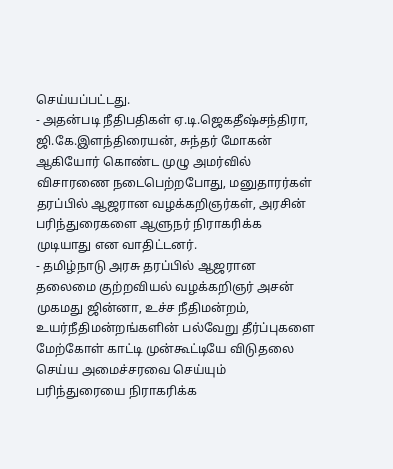செய்யப்பட்டது.
- அதன்படி நீதிபதிகள் ஏ.டி.ஜெகதீஷ்சந்திரா, ஜி.கே.இளந்திரையன், சுந்தர் மோகன் ஆகியோர் கொண்ட முழு அமர்வில் விசாரணை நடைபெற்றபோது, மனுதாரர்கள் தரப்பில் ஆஜரான வழக்கறிஞர்கள், அரசின் பரிந்துரைகளை ஆளுநர் நிராகரிக்க முடியாது என வாதிட்டனர்.
- தமிழ்நாடு அரசு தரப்பில் ஆஜரான தலைமை குற்றவியல் வழக்கறிஞர் அசன் முகமது ஜின்னா, உச்ச நீதிமன்றம், உயர்நீதிமன்றங்களின் பல்வேறு தீர்ப்புகளை மேற்கோள் காட்டி முன்கூட்டியே விடுதலை செய்ய அமைச்சரவை செய்யும் பரிந்துரையை நிராகரிக்க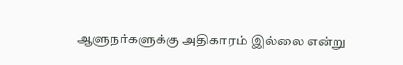ஆளுநர்களுக்கு அதிகாரம் இல்லை என்று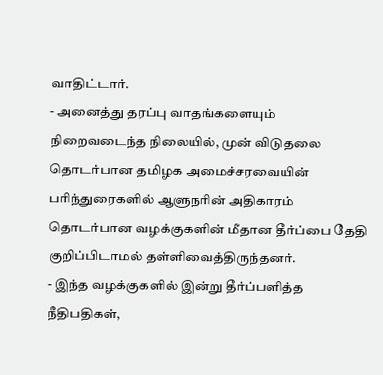வாதிட்டார்.
- அனைத்து தரப்பு வாதங்களையும் நிறைவடைந்த நிலையில், முன் விடுதலை தொடர்பான தமிழக அமைச்சரவையின் பரிந்துரைகளில் ஆளுநரின் அதிகாரம் தொடர்பான வழக்குகளின் மீதான தீர்ப்பை தேதி குறிப்பிடாமல் தள்ளிவைத்திருந்தனர்.
- இந்த வழக்குகளில் இன்று தீர்ப்பளித்த நீதிபதிகள்,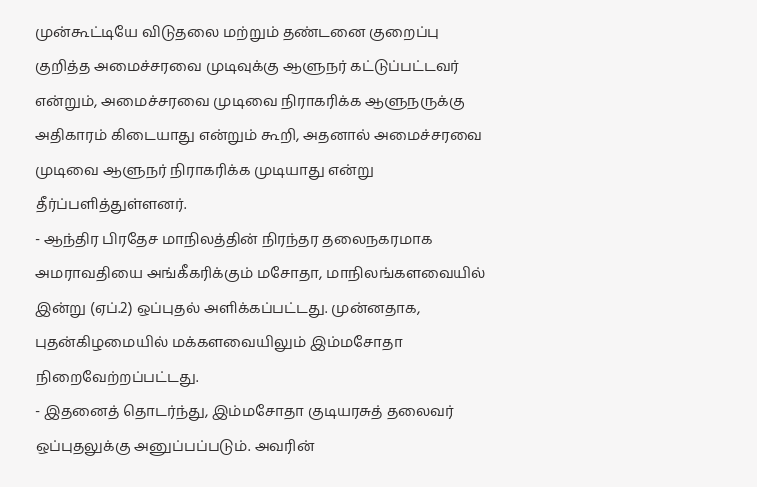முன்கூட்டியே விடுதலை மற்றும் தண்டனை குறைப்பு குறித்த அமைச்சரவை முடிவுக்கு ஆளுநர் கட்டுப்பட்டவர் என்றும், அமைச்சரவை முடிவை நிராகரிக்க ஆளுநருக்கு அதிகாரம் கிடையாது என்றும் கூறி, அதனால் அமைச்சரவை முடிவை ஆளுநர் நிராகரிக்க முடியாது என்று தீர்ப்பளித்துள்ளனர்.
- ஆந்திர பிரதேச மாநிலத்தின் நிரந்தர தலைநகரமாக அமராவதியை அங்கீகரிக்கும் மசோதா, மாநிலங்களவையில் இன்று (ஏப்.2) ஒப்புதல் அளிக்கப்பட்டது. முன்னதாக, புதன்கிழமையில் மக்களவையிலும் இம்மசோதா நிறைவேற்றப்பட்டது.
- இதனைத் தொடர்ந்து, இம்மசோதா குடியரசுத் தலைவர் ஒப்புதலுக்கு அனுப்பப்படும். அவரின்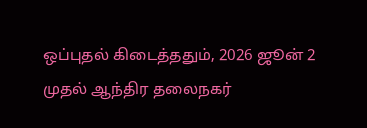ஒப்புதல் கிடைத்ததும், 2026 ஜூன் 2 முதல் ஆந்திர தலைநகர்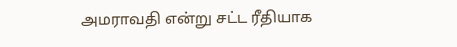அமராவதி என்று சட்ட ரீதியாக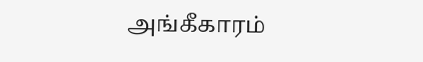அங்கீகாரம்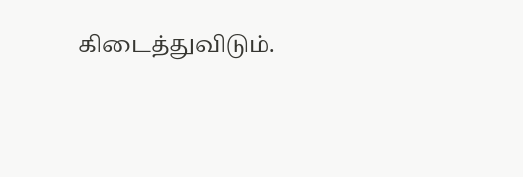கிடைத்துவிடும்.